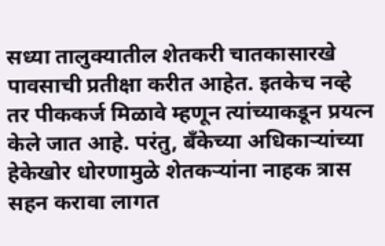सध्या तालुक्यातील शेतकरी चातकासारखे पावसाची प्रतीक्षा करीत आहेत. इतकेच नव्हे तर पीककर्ज मिळावे म्हणून त्यांच्याकडून प्रयत्न केले जात आहे. परंतु, बँकेच्या अधिकाऱ्यांच्या हेकेखोर धोरणामुळे शेतकऱ्यांना नाहक त्रास सहन करावा लागत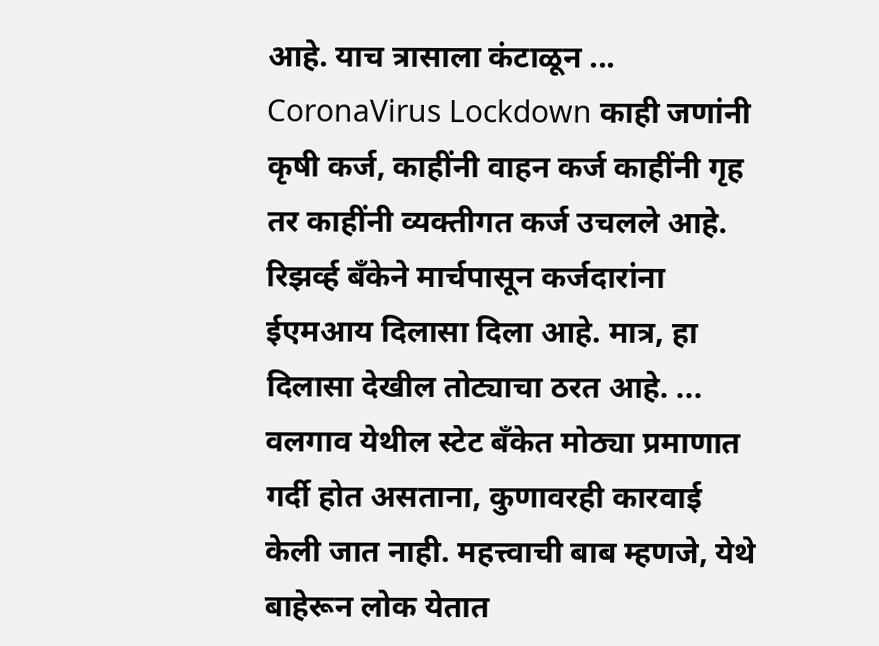आहे. याच त्रासाला कंटाळून ...
CoronaVirus Lockdown काही जणांनी कृषी कर्ज, काहींनी वाहन कर्ज काहींनी गृह तर काहींनी व्यक्तीगत कर्ज उचलले आहे. रिझर्व्ह बँकेने मार्चपासून कर्जदारांना ईएमआय दिलासा दिला आहे. मात्र, हा दिलासा देखील तोट्याचा ठरत आहे. ...
वलगाव येथील स्टेट बँकेत मोठ्या प्रमाणात गर्दी होत असताना, कुणावरही कारवाई केली जात नाही. महत्त्वाची बाब म्हणजे, येथे बाहेरून लोक येतात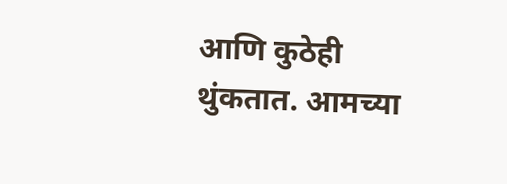आणि कुठेही थुंकतात. आमच्या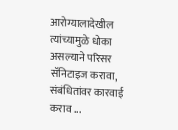आरोग्यालादेखील त्यांच्यामुळे धोका असल्याने परिसर सॅनिटाइज करावा, संबंधितांवर कारवाई कराव ...